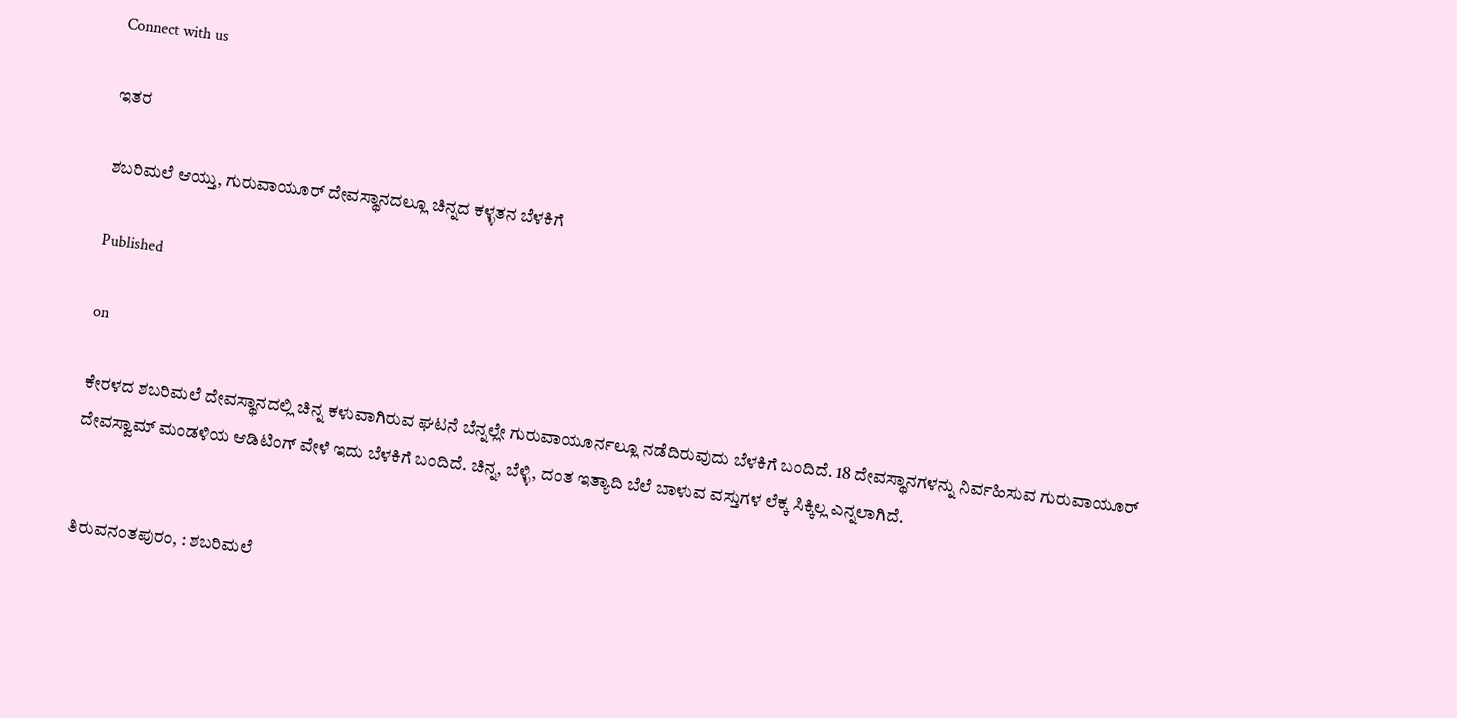Connect with us

ಇತರ

ಶಬರಿಮಲೆ ಆಯ್ತು, ಗುರುವಾಯೂರ್ ದೇವಸ್ಥಾನದಲ್ಲೂ ಚಿನ್ನದ ಕಳ್ಳತನ ಬೆಳಕಿಗೆ

Published

on

ಕೇರಳದ ಶಬರಿಮಲೆ ದೇವಸ್ಥಾನದಲ್ಲಿ ಚಿನ್ನ ಕಳುವಾಗಿರುವ ಘಟನೆ ಬೆನ್ನಲ್ಲೇ ಗುರುವಾಯೂರ್ನಲ್ಲೂ ನಡೆದಿರುವುದು ಬೆಳಕಿಗೆ ಬಂದಿದೆ. 18 ದೇವಸ್ಥಾನಗಳನ್ನು ನಿರ್ವಹಿಸುವ ಗುರುವಾಯೂರ್ ದೇವಸ್ವಾಮ್ ಮಂಡಳಿಯ ಆಡಿಟಿಂಗ್ ವೇಳೆ ಇದು ಬೆಳಕಿಗೆ ಬಂದಿದೆ. ಚಿನ್ನ, ಬೆಳ್ಳಿ, ದಂತ ಇತ್ಯಾದಿ ಬೆಲೆ ಬಾಳುವ ವಸ್ತುಗಳ ಲೆಕ್ಕ ಸಿಕ್ಕಿಲ್ಲ ಎನ್ನಲಾಗಿದೆ.


ತಿರುವನಂತಪುರಂ, : ಶಬರಿಮಲೆ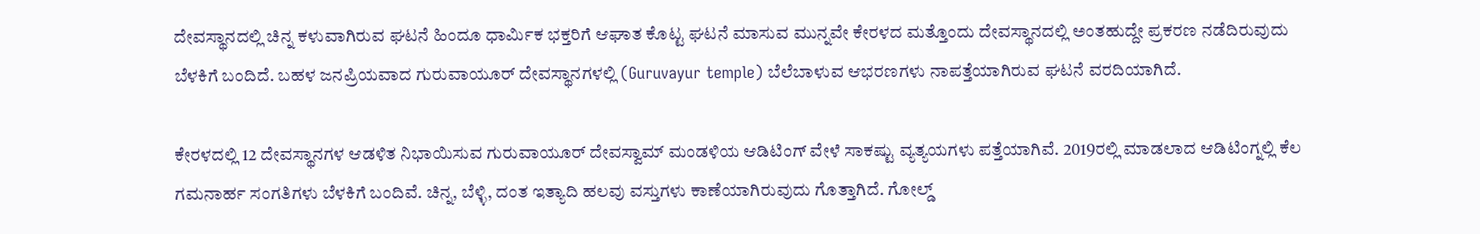ದೇವಸ್ಥಾನದಲ್ಲಿ ಚಿನ್ನ ಕಳುವಾಗಿರುವ ಘಟನೆ ಹಿಂದೂ ಧಾರ್ಮಿಕ ಭಕ್ತರಿಗೆ ಆಘಾತ ಕೊಟ್ಟ ಘಟನೆ ಮಾಸುವ ಮುನ್ನವೇ ಕೇರಳದ ಮತ್ತೊಂದು ದೇವಸ್ಥಾನದಲ್ಲಿ ಅಂತಹುದ್ದೇ ಪ್ರಕರಣ ನಡೆದಿರುವುದು ಬೆಳಕಿಗೆ ಬಂದಿದೆ. ಬಹಳ ಜನಪ್ರಿಯವಾದ ಗುರುವಾಯೂರ್ ದೇವಸ್ಥಾನಗಳಲ್ಲಿ (Guruvayur temple) ಬೆಲೆಬಾಳುವ ಆಭರಣಗಳು ನಾಪತ್ತೆಯಾಗಿರುವ ಘಟನೆ ವರದಿಯಾಗಿದೆ.

ಕೇರಳದಲ್ಲಿ 12 ದೇವಸ್ಥಾನಗಳ ಆಡಳಿತ ನಿಭಾಯಿಸುವ ಗುರುವಾಯೂರ್ ದೇವಸ್ವಾಮ್ ಮಂಡಳಿಯ ಆಡಿಟಿಂಗ್ ವೇಳೆ ಸಾಕಷ್ಟು ವ್ಯತ್ಯಯಗಳು ಪತ್ತೆಯಾಗಿವೆ. 2019ರಲ್ಲಿ ಮಾಡಲಾದ ಆಡಿಟಿಂಗ್ನಲ್ಲಿ ಕೆಲ ಗಮನಾರ್ಹ ಸಂಗತಿಗಳು ಬೆಳಕಿಗೆ ಬಂದಿವೆ. ಚಿನ್ನ, ಬೆಳ್ಳಿ, ದಂತ ಇತ್ಯಾದಿ ಹಲವು ವಸ್ತುಗಳು ಕಾಣೆಯಾಗಿರುವುದು ಗೊತ್ತಾಗಿದೆ. ಗೋಲ್ಡ್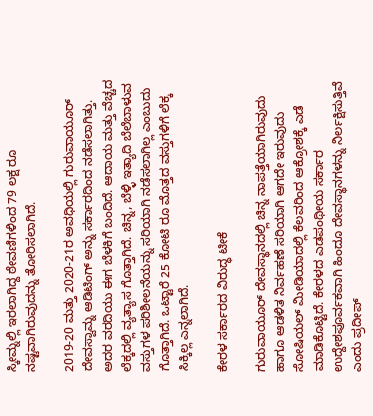ಸ್ಕೀಮ್ನಲ್ಲಿ ಇರಲಾಗಿದ್ದ ಠೇವಣಿಗಳಿಂದ 79 ಲಕ್ಷ ರೂ ನಷ್ಟವಾಗಿರುವುದನ್ನು ತೋರಿಸಲಾಗಿದೆ.

2019-20 ಮತ್ತು 2020-21ರ ಅವಧಿಯಲ್ಲಿ ಗುರುವಾಯೂರ್ ದೇವಸ್ವಾಮ್ನ ಆಡಿಟಿಂಗ್ ಅನ್ನು ಸರ್ಕಾರದಿಂದ ನಡೆಸಲಾಗಿತ್ತು. ಅದರ ವರದಿಯು ಈಗ ಬೆಳಕಿಗೆ ಬಂದಿದೆ. ಆದಾಯ ಮತ್ತು ವೆಚ್ಚದ ಲೆಕ್ಕದಲ್ಲಿ ವ್ಯತ್ಯಾಸ ಗೊತ್ತಾಗಿದೆ. ಚಿನ್ನ, ಬೆಳ್ಳಿ ಇತ್ಯಾದಿ ಬೆಲೆಬಾಳುವ ವಸ್ತುಗಳ ಪರಿಶೀಲನೆಯನ್ನು ಸರಿಯಾಗಿ ನಡೆಸಲಾಗಿಲ್ಲ ಎಂಬುದು ಗೊತ್ತಾಗಿದೆ. ಒಟ್ಟಾರೆ 25 ಕೋಟಿ ರೂ ಮೊತ್ತದ ವಸ್ತುಗಳಿಗೆ ಲೆಕ್ಕ ಸಿಕ್ಕಿಲ್ಲ ಎನ್ನಲಾಗಿದೆ.

ಕೇರಳ ಸರ್ಕಾರದ ವಿರುದ್ಧ ಟೀಕೆ

ಗುರುವಾಯೂರ್ ದೇವಸ್ಥಾನದಲ್ಲಿ ಚಿನ್ನ ನಾಪತ್ತೆಯಾಗಿರುವುದು ಹಾಗೂ ಆಡಳಿತ ನಿರ್ವಹಣೆ ಸರಿಯಾಗಿ ಆಗದೇ ಇರುವುದು ಸೋಷಿಯಲ್ ಮೀಡಿಯಾದಲ್ಲಿ ಕೆಲವರಿಂದ ಆಕ್ರೋಶಕ್ಕೆ ಎಡೆ ಮಾಡಿಕೊಟ್ಟಿದೆ. ಕೇರಳದ ಎಡಪಂಥೀಯ ಸರ್ಕಾರ ಉದ್ದೇಶಪೂರ್ವಕವಾಗಿ ಹಿಂದೂ ದೇವಸ್ಥಾನಗಳನ್ನು ನಿರ್ಲಕ್ಷಿಸುತ್ತಿವೆ ಎಂದು ಪ್ರದೀಪ್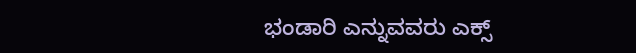ಭಂಡಾರಿ ಎನ್ನುವವರು ಎಕ್ಸ್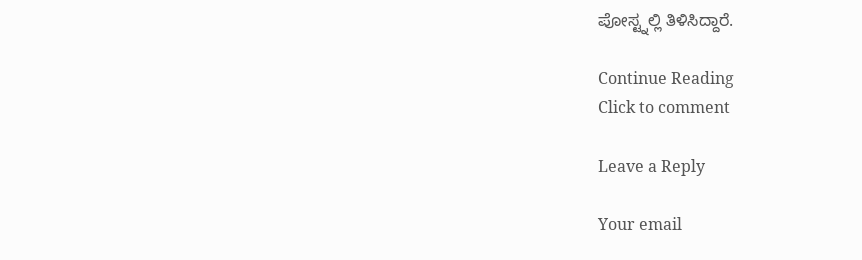ಪೋಸ್ಟ್ನಲ್ಲಿ ತಿಳಿಸಿದ್ದಾರೆ.

Continue Reading
Click to comment

Leave a Reply

Your email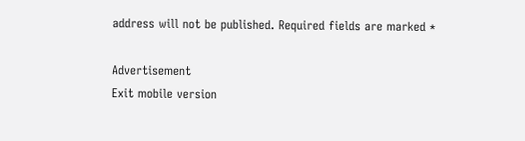address will not be published. Required fields are marked *

Advertisement
Exit mobile version